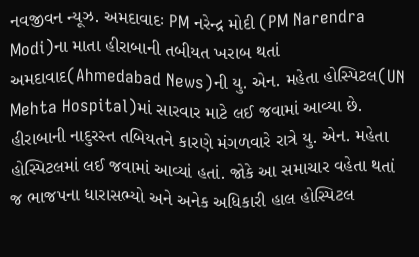નવજીવન ન્યૂઝ. અમદાવાદઃ PM નરેન્દ્ર મોદી (PM Narendra Modi)ના માતા હીરાબાની તબીયત ખરાબ થતાં અમદાવાદ(Ahmedabad News)ની યુ. એન. મહેતા હોસ્પિટલ(UN Mehta Hospital)માં સારવાર માટે લઈ જવામાં આવ્યા છે. હીરાબાની નાદુરસ્ત તબિયતને કારણે મંગળવારે રાત્રે યુ. એન. મહેતા હોસ્પિટલમાં લઈ જવામાં આવ્યાં હતાં. જોકે આ સમાચાર વહેતા થતાં જ ભાજપના ધારાસભ્યો અને અનેક અધિકારી હાલ હોસ્પિટલ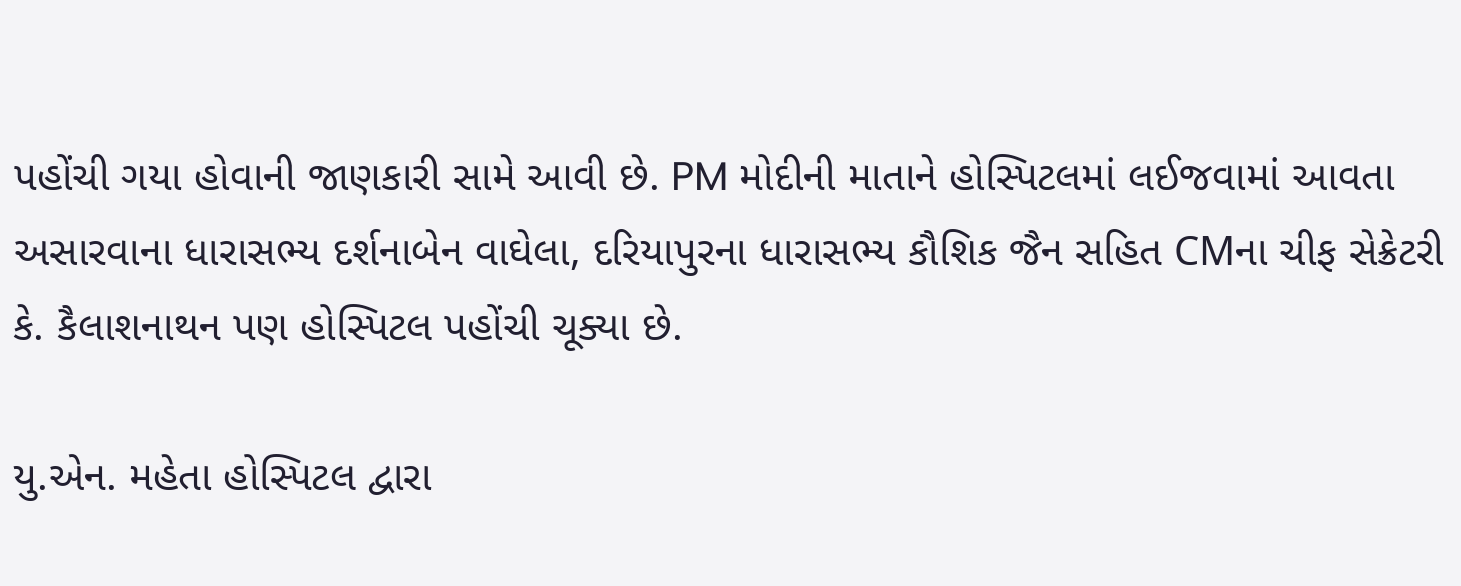પહોંચી ગયા હોવાની જાણકારી સામે આવી છે. PM મોદીની માતાને હોસ્પિટલમાં લઈજવામાં આવતા અસારવાના ધારાસભ્ય દર્શનાબેન વાઘેલા, દરિયાપુરના ધારાસભ્ય કૌશિક જૈન સહિત CMના ચીફ સેક્રેટરી કે. કૈલાશનાથન પણ હોસ્પિટલ પહોંચી ચૂક્યા છે.

યુ.એન. મહેતા હોસ્પિટલ દ્વારા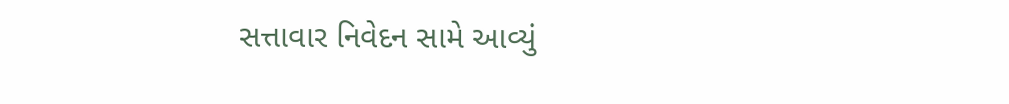સત્તાવાર નિવેદન સામે આવ્યું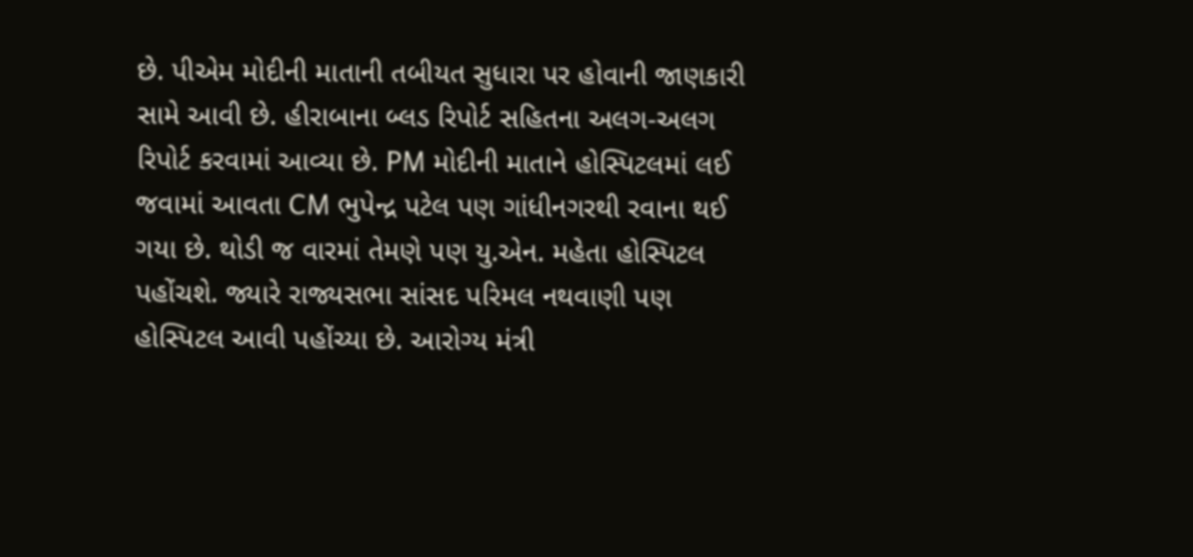છે. પીએમ મોદીની માતાની તબીયત સુધારા પર હોવાની જાણકારી સામે આવી છે. હીરાબાના બ્લડ રિપોર્ટ સહિતના અલગ-અલગ રિપોર્ટ કરવામાં આવ્યા છે. PM મોદીની માતાને હોસ્પિટલમાં લઈ જવામાં આવતા CM ભુપેન્દ્ર પટેલ પણ ગાંધીનગરથી રવાના થઈ ગયા છે. થોડી જ વારમાં તેમણે પણ યુ.એન. મહેતા હોસ્પિટલ પહોંચશે. જ્યારે રાજ્યસભા સાંસદ પરિમલ નથવાણી પણ હોસ્પિટલ આવી પહોંચ્યા છે. આરોગ્ય મંત્રી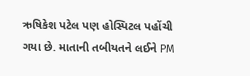ઋષિકેશ પટેલ પણ હોસ્પિટલ પહોંચી ગયા છે. માતાની તબીયતને લઈને PM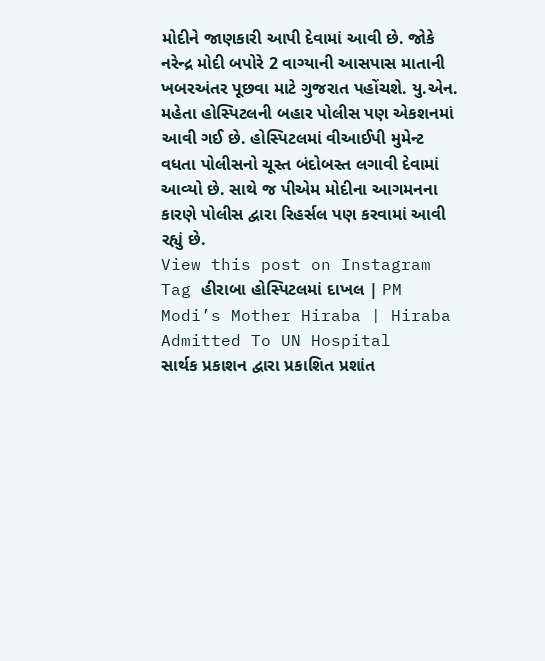મોદીને જાણકારી આપી દેવામાં આવી છે. જોકે નરેન્દ્ર મોદી બપોરે 2 વાગ્યાની આસપાસ માતાની ખબરઅંતર પૂછવા માટે ગુજરાત પહોંચશે. યુ.એન. મહેતા હોસ્પિટલની બહાર પોલીસ પણ એકશનમાં આવી ગઈ છે. હોસ્પિટલમાં વીઆઈપી મુમેન્ટ વધતા પોલીસનો ચૂસ્ત બંદોબસ્ત લગાવી દેવામાં આવ્યો છે. સાથે જ પીએમ મોદીના આગમનના કારણે પોલીસ દ્વારા રિહર્સલ પણ કરવામાં આવી રહ્યું છે.
View this post on Instagram
Tag હીરાબા હોસ્પિટલમાં દાખલ | PM Modi’s Mother Hiraba | Hiraba Admitted To UN Hospital
સાર્થક પ્રકાશન દ્વારા પ્રકાશિત પ્રશાંત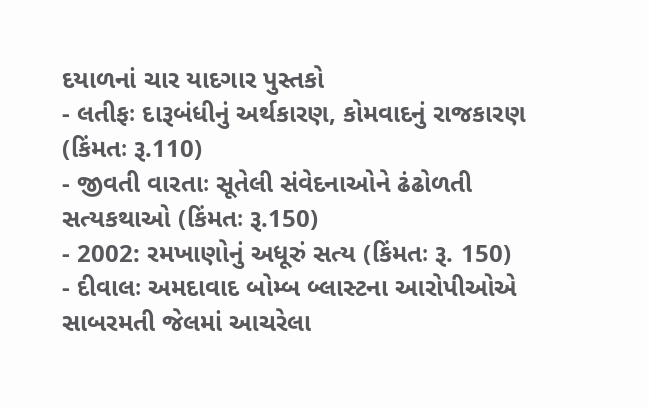દયાળનાં ચાર યાદગાર પુસ્તકો
- લતીફઃ દારૂબંધીનું અર્થકારણ, કોમવાદનું રાજકારણ (કિંમતઃ રૂ.110)
- જીવતી વારતાઃ સૂતેલી સંવેદનાઓને ઢંઢોળતી સત્યકથાઓ (કિંમતઃ રૂ.150)
- 2002: રમખાણોનું અધૂરું સત્ય (કિંમતઃ રૂ. 150)
- દીવાલઃ અમદાવાદ બોમ્બ બ્લાસ્ટના આરોપીઓએ સાબરમતી જેલમાં આચરેલા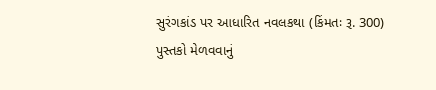સુરંગકાંડ પર આધારિત નવલકથા (કિંમતઃ રૂ. 300)
પુસ્તકો મેળવવાનું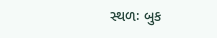સ્થળઃ બુક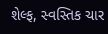શેલ્ફ, સ્વસ્તિક ચાર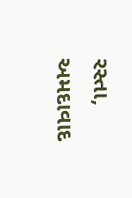રસ્તા, અમદાવાદ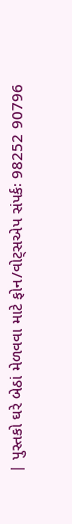| પુસ્તકો ઘરે બેઠાં મેળવવા માટે ફોન/વોટ્સએપ સંપર્કઃ 98252 90796